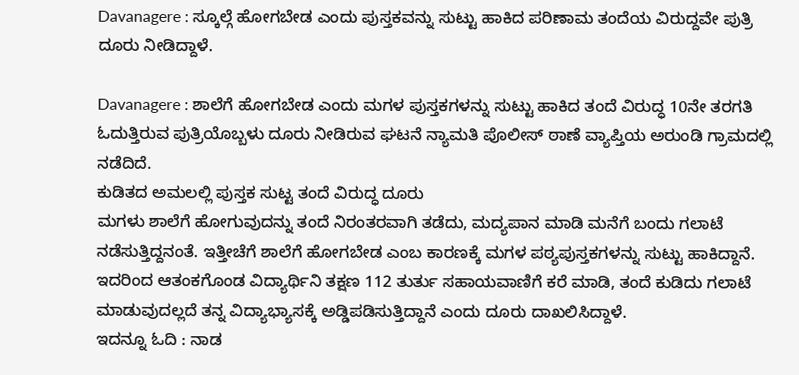Davanagere : ಸ್ಕೂಲ್ಗೆ ಹೋಗಬೇಡ ಎಂದು ಪುಸ್ತಕವನ್ನು ಸುಟ್ಟು ಹಾಕಿದ ಪರಿಣಾಮ ತಂದೆಯ ವಿರುದ್ದವೇ ಪುತ್ರಿ ದೂರು ನೀಡಿದ್ದಾಳೆ.

Davanagere : ಶಾಲೆಗೆ ಹೋಗಬೇಡ ಎಂದು ಮಗಳ ಪುಸ್ತಕಗಳನ್ನು ಸುಟ್ಟು ಹಾಕಿದ ತಂದೆ ವಿರುದ್ಧ 10ನೇ ತರಗತಿ ಓದುತ್ತಿರುವ ಪುತ್ರಿಯೊಬ್ಬಳು ದೂರು ನೀಡಿರುವ ಘಟನೆ ನ್ಯಾಮತಿ ಪೊಲೀಸ್ ಠಾಣೆ ವ್ಯಾಪ್ತಿಯ ಅರುಂಡಿ ಗ್ರಾಮದಲ್ಲಿ ನಡೆದಿದೆ.
ಕುಡಿತದ ಅಮಲಲ್ಲಿ ಪುಸ್ತಕ ಸುಟ್ಟ ತಂದೆ ವಿರುದ್ಧ ದೂರು
ಮಗಳು ಶಾಲೆಗೆ ಹೋಗುವುದನ್ನು ತಂದೆ ನಿರಂತರವಾಗಿ ತಡೆದು, ಮದ್ಯಪಾನ ಮಾಡಿ ಮನೆಗೆ ಬಂದು ಗಲಾಟೆ ನಡೆಸುತ್ತಿದ್ದನಂತೆ. ಇತ್ತೀಚೆಗೆ ಶಾಲೆಗೆ ಹೋಗಬೇಡ ಎಂಬ ಕಾರಣಕ್ಕೆ ಮಗಳ ಪಠ್ಯಪುಸ್ತಕಗಳನ್ನು ಸುಟ್ಟು ಹಾಕಿದ್ದಾನೆ.
ಇದರಿಂದ ಆತಂಕಗೊಂಡ ವಿದ್ಯಾರ್ಥಿನಿ ತಕ್ಷಣ 112 ತುರ್ತು ಸಹಾಯವಾಣಿಗೆ ಕರೆ ಮಾಡಿ, ತಂದೆ ಕುಡಿದು ಗಲಾಟೆ ಮಾಡುವುದಲ್ಲದೆ ತನ್ನ ವಿದ್ಯಾಭ್ಯಾಸಕ್ಕೆ ಅಡ್ಡಿಪಡಿಸುತ್ತಿದ್ದಾನೆ ಎಂದು ದೂರು ದಾಖಲಿಸಿದ್ದಾಳೆ.
ಇದನ್ನೂ ಓದಿ : ನಾಡ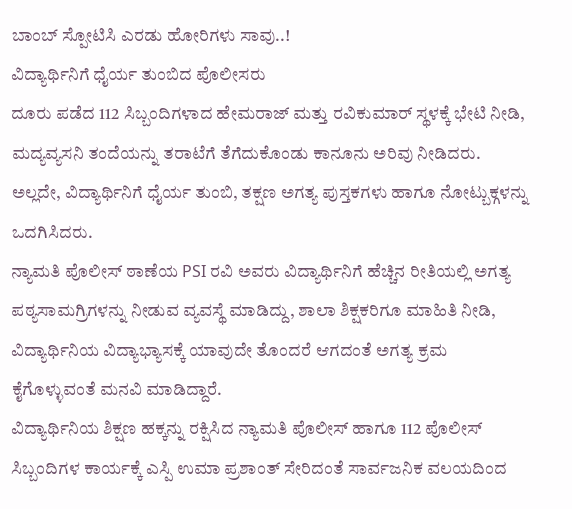ಬಾಂಬ್ ಸ್ಪೋಟಿಸಿ ಎರಡು ಹೋರಿಗಳು ಸಾವು..!
ವಿದ್ಯಾರ್ಥಿನಿಗೆ ಧೈರ್ಯ ತುಂಬಿದ ಪೊಲೀಸರು
ದೂರು ಪಡೆದ 112 ಸಿಬ್ಬಂದಿಗಳಾದ ಹೇಮರಾಜ್ ಮತ್ತು ರವಿಕುಮಾರ್ ಸ್ಥಳಕ್ಕೆ ಭೇಟಿ ನೀಡಿ, ಮದ್ಯವ್ಯಸನಿ ತಂದೆಯನ್ನು ತರಾಟೆಗೆ ತೆಗೆದುಕೊಂಡು ಕಾನೂನು ಅರಿವು ನೀಡಿದರು. ಅಲ್ಲದೇ, ವಿದ್ಯಾರ್ಥಿನಿಗೆ ಧೈರ್ಯ ತುಂಬಿ, ತಕ್ಷಣ ಅಗತ್ಯ ಪುಸ್ತಕಗಳು ಹಾಗೂ ನೋಟ್ಬುಕ್ಗಳನ್ನು ಒದಗಿಸಿದರು.
ನ್ಯಾಮತಿ ಪೊಲೀಸ್ ಠಾಣೆಯ PSI ರವಿ ಅವರು ವಿದ್ಯಾರ್ಥಿನಿಗೆ ಹೆಚ್ಚಿನ ರೀತಿಯಲ್ಲಿ ಅಗತ್ಯ ಪಠ್ಯಸಾಮಗ್ರಿಗಳನ್ನು ನೀಡುವ ವ್ಯವಸ್ಥೆ ಮಾಡಿದ್ದು, ಶಾಲಾ ಶಿಕ್ಷಕರಿಗೂ ಮಾಹಿತಿ ನೀಡಿ, ವಿದ್ಯಾರ್ಥಿನಿಯ ವಿದ್ಯಾಭ್ಯಾಸಕ್ಕೆ ಯಾವುದೇ ತೊಂದರೆ ಆಗದಂತೆ ಅಗತ್ಯ ಕ್ರಮ ಕೈಗೊಳ್ಳುವಂತೆ ಮನವಿ ಮಾಡಿದ್ದಾರೆ.
ವಿದ್ಯಾರ್ಥಿನಿಯ ಶಿಕ್ಷಣ ಹಕ್ಕನ್ನು ರಕ್ಷಿಸಿದ ನ್ಯಾಮತಿ ಪೊಲೀಸ್ ಹಾಗೂ 112 ಪೊಲೀಸ್ ಸಿಬ್ಬಂದಿಗಳ ಕಾರ್ಯಕ್ಕೆ ಎಸ್ಪಿ ಉಮಾ ಪ್ರಶಾಂತ್ ಸೇರಿದಂತೆ ಸಾರ್ವಜನಿಕ ವಲಯದಿಂದ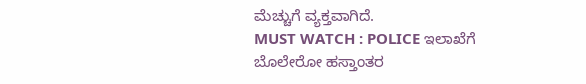ಮೆಚ್ಚುಗೆ ವ್ಯಕ್ತವಾಗಿದೆ.
MUST WATCH : POLICE ಇಲಾಖೆಗೆ ಬೊಲೇರೋ ಹಸ್ತಾಂತರ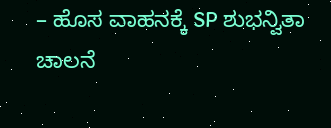– ಹೊಸ ವಾಹನಕ್ಕೆ SP ಶುಭನ್ವಿತಾ ಚಾಲನೆ